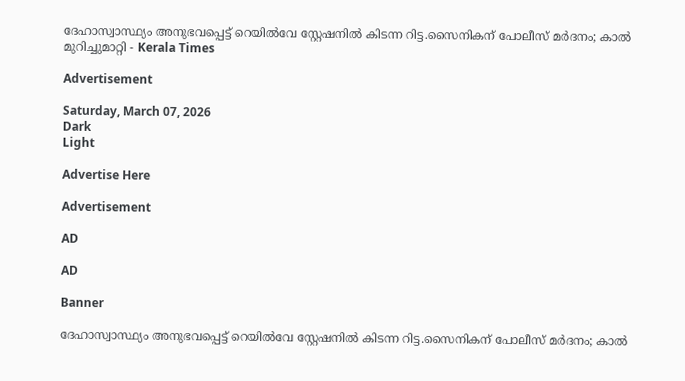ദേഹാസ്വാസ്ഥ്യം അനുഭവപ്പെട്ട് റെയിൽവേ സ്റ്റേഷനിൽ കിടന്ന റിട്ട.സൈനികന് പോലീസ് മർദനം; കാൽ മുറിച്ചുമാറ്റി - Kerala Times

Advertisement

Saturday, March 07, 2026
Dark
Light

Advertise Here

Advertisement

AD

AD

Banner

ദേഹാസ്വാസ്ഥ്യം അനുഭവപ്പെട്ട് റെയിൽവേ സ്റ്റേഷനിൽ കിടന്ന റിട്ട.സൈനികന് പോലീസ് മർദനം; കാൽ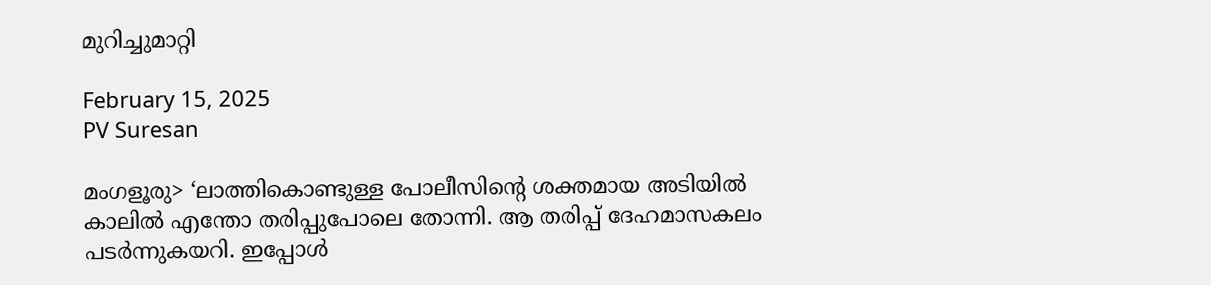മുറിച്ചുമാറ്റി

February 15, 2025
PV Suresan

മംഗളൂരു> ‘ലാത്തികൊണ്ടുള്ള പോലീസിന്റെ ശക്തമായ അടിയില്‍ കാലില്‍ എന്തോ തരിപ്പുപോലെ തോന്നി. ആ തരിപ്പ് ദേഹമാസകലം പടര്‍ന്നുകയറി. ഇപ്പോള്‍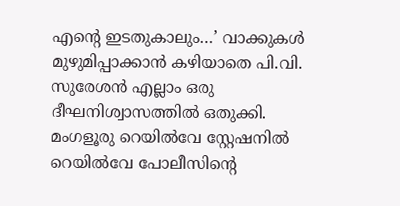എന്റെ ഇടതുകാലും…’ വാക്കുകള്‍ മുഴുമിപ്പാക്കാന്‍ കഴിയാതെ പി.വി. സുരേശന്‍ എല്ലാം ഒരു ദീഘനിശ്വാസത്തില്‍ ഒതുക്കി. മംഗളൂരു റെയില്‍വേ സ്റ്റേഷനില്‍ റെയില്‍വേ പോലീസിന്റെ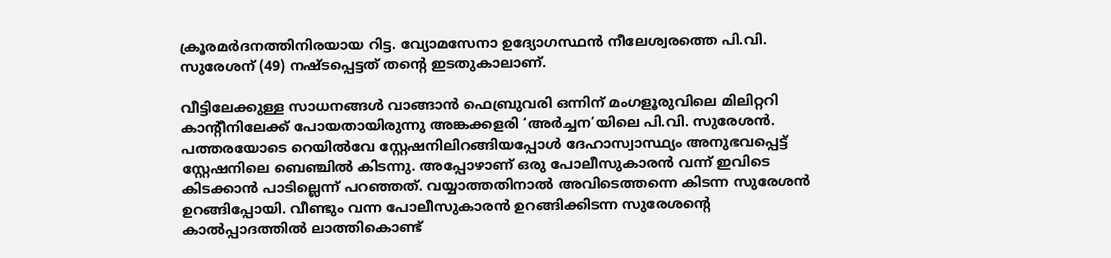ക്രൂരമര്‍ദനത്തിനിരയായ റിട്ട. വ്യോമസേനാ ഉദ്യോഗസ്ഥന്‍ നീലേശ്വരത്തെ പി.വി. സുരേശന് (49) നഷ്ടപ്പെട്ടത് തന്റെ ഇടതുകാലാണ്.

വീട്ടിലേക്കുള്ള സാധനങ്ങള്‍ വാങ്ങാന്‍ ഫെബ്രുവരി ഒന്നിന് മംഗളൂരുവിലെ മിലിറ്ററി കാന്റീനിലേക്ക് പോയതായിരുന്നു അങ്കക്കളരി ‘അര്‍ച്ചന’യിലെ പി.വി. സുരേശന്‍. പത്തരയോടെ റെയില്‍വേ സ്റ്റേഷനിലിറങ്ങിയപ്പോള്‍ ദേഹാസ്വാസ്ഥ്യം അനുഭവപ്പെട്ട് സ്റ്റേഷനിലെ ബെഞ്ചില്‍ കിടന്നു. അപ്പോഴാണ് ഒരു പോലീസുകാരന്‍ വന്ന് ഇവിടെ കിടക്കാന്‍ പാടില്ലെന്ന് പറഞ്ഞത്. വയ്യാത്തതിനാല്‍ അവിടെത്തന്നെ കിടന്ന സുരേശന്‍ ഉറങ്ങിപ്പോയി. വീണ്ടും വന്ന പോലീസുകാരന്‍ ഉറങ്ങിക്കിടന്ന സുരേശന്റെ കാല്‍പ്പാദത്തില്‍ ലാത്തികൊണ്ട്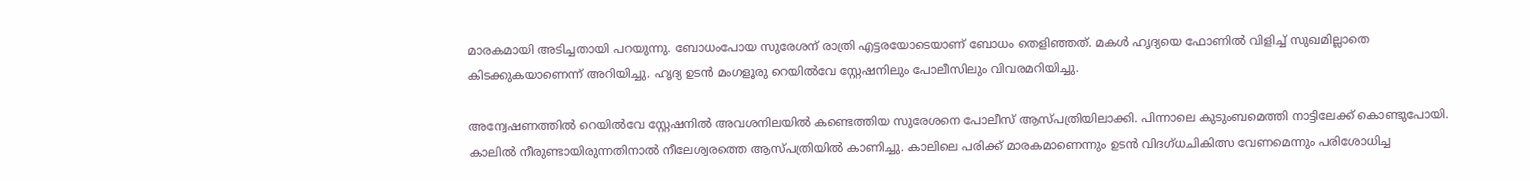മാരകമായി അടിച്ചതായി പറയുന്നു. ബോധംപോയ സുരേശന് രാത്രി എട്ടരയോടെയാണ് ബോധം തെളിഞ്ഞത്. മകള്‍ ഹൃദ്യയെ ഫോണില്‍ വിളിച്ച് സുഖമില്ലാതെ കിടക്കുകയാണെന്ന് അറിയിച്ചു. ഹൃദ്യ ഉടന്‍ മംഗളൂരു റെയില്‍വേ സ്റ്റേഷനിലും പോലീസിലും വിവരമറിയിച്ചു.

അന്വേഷണത്തില്‍ റെയില്‍വേ സ്റ്റേഷനില്‍ അവശനിലയില്‍ കണ്ടെത്തിയ സുരേശനെ പോലീസ് ആസ്പത്രിയിലാക്കി. പിന്നാലെ കുടുംബമെത്തി നാട്ടിലേക്ക് കൊണ്ടുപോയി. കാലില്‍ നീരുണ്ടായിരുന്നതിനാല്‍ നീലേശ്വരത്തെ ആസ്പത്രിയില്‍ കാണിച്ചു. കാലിലെ പരിക്ക് മാരകമാണെന്നും ഉടന്‍ വിദഗ്ധചികിത്സ വേണമെന്നും പരിശോധിച്ച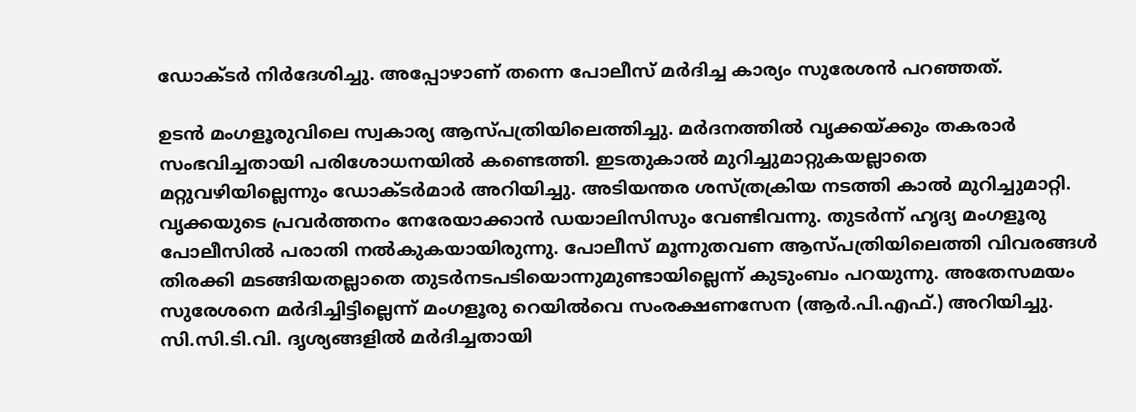ഡോക്ടര്‍ നിര്‍ദേശിച്ചു. അപ്പോഴാണ് തന്നെ പോലീസ് മര്‍ദിച്ച കാര്യം സുരേശന്‍ പറഞ്ഞത്.

ഉടന്‍ മംഗളൂരുവിലെ സ്വകാര്യ ആസ്പത്രിയിലെത്തിച്ചു. മര്‍ദനത്തില്‍ വൃക്കയ്ക്കും തകരാര്‍ സംഭവിച്ചതായി പരിശോധനയില്‍ കണ്ടെത്തി. ഇടതുകാല്‍ മുറിച്ചുമാറ്റുകയല്ലാതെ മറ്റുവഴിയില്ലെന്നും ഡോക്ടര്‍മാര്‍ അറിയിച്ചു. അടിയന്തര ശസ്ത്രക്രിയ നടത്തി കാല്‍ മുറിച്ചുമാറ്റി. വൃക്കയുടെ പ്രവര്‍ത്തനം നേരേയാക്കാന്‍ ഡയാലിസിസും വേണ്ടിവന്നു. തുടര്‍ന്ന് ഹൃദ്യ മംഗളൂരു പോലീസില്‍ പരാതി നല്‍കുകയായിരുന്നു. പോലീസ് മൂന്നുതവണ ആസ്പത്രിയിലെത്തി വിവരങ്ങള്‍ തിരക്കി മടങ്ങിയതല്ലാതെ തുടര്‍നടപടിയൊന്നുമുണ്ടായില്ലെന്ന് കുടുംബം പറയുന്നു. അതേസമയം സുരേശനെ മര്‍ദിച്ചിട്ടില്ലെന്ന് മംഗളൂരു റെയില്‍വെ സംരക്ഷണസേന (ആര്‍.പി.എഫ്.) അറിയിച്ചു. സി.സി.ടി.വി. ദൃശ്യങ്ങളില്‍ മര്‍ദിച്ചതായി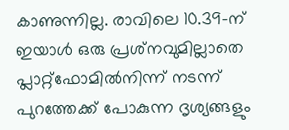കാണുന്നില്ല. രാവിലെ 10.39-ന് ഇയാള്‍ ഒരു പ്രശ്‌നവുമില്ലാതെ പ്ലാറ്റ്‌ഫോമില്‍നിന്ന് നടന്ന് പുറത്തേക്ക് പോകുന്ന ദൃശ്യങ്ങളും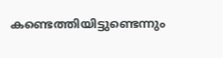കണ്ടെത്തിയിട്ടുണ്ടെന്നും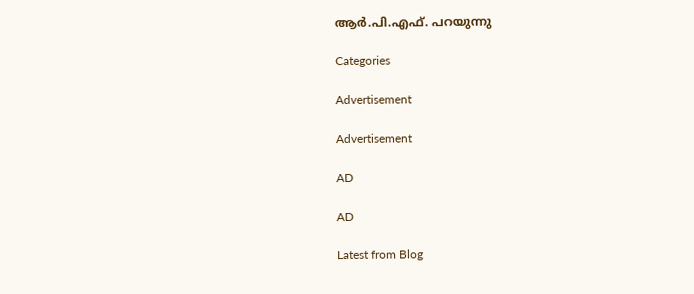ആര്‍.പി.എഫ്. പറയുന്നു

Categories

Advertisement

Advertisement

AD

AD

Latest from Blog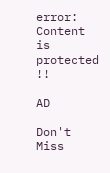error: Content is protected !!

AD

Don't Miss